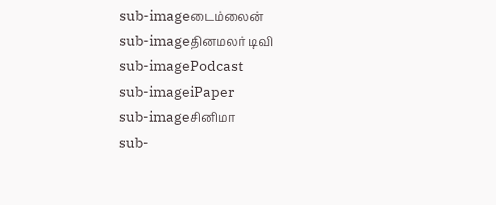sub-imageடைம்லைன்
sub-imageதினமலர் டிவி
sub-imagePodcast
sub-imageiPaper
sub-imageசினிமா
sub-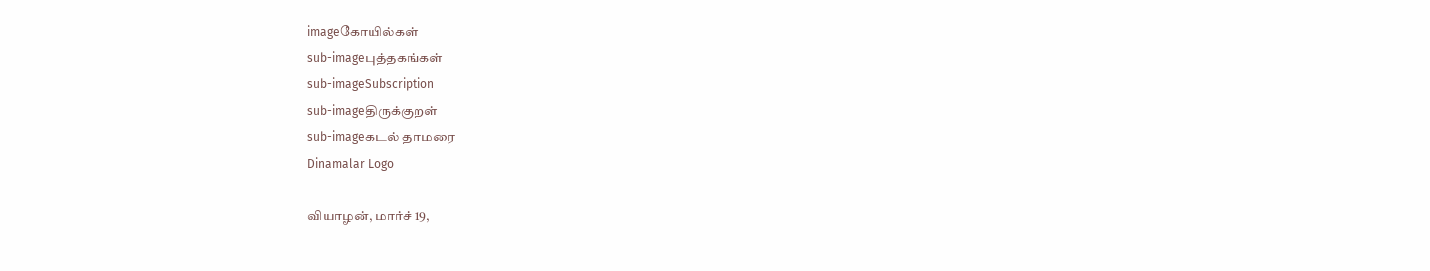imageகோயில்கள்
sub-imageபுத்தகங்கள்
sub-imageSubscription
sub-imageதிருக்குறள்
sub-imageகடல் தாமரை
Dinamalar Logo

வியாழன், மார்ச் 19,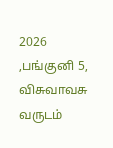2026 ,பங்குனி 5, விசுவாவசு வருடம்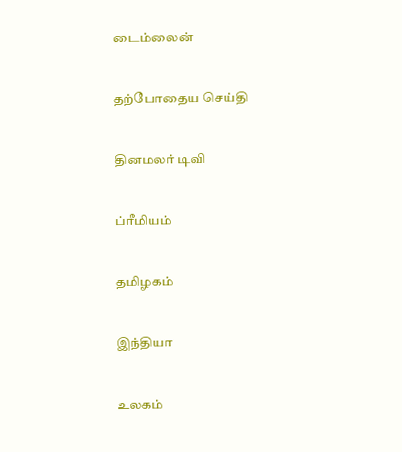டைம்லைன்


தற்போதைய செய்தி


தினமலர் டிவி


ப்ரீமியம்


தமிழகம்


இந்தியா


உலகம்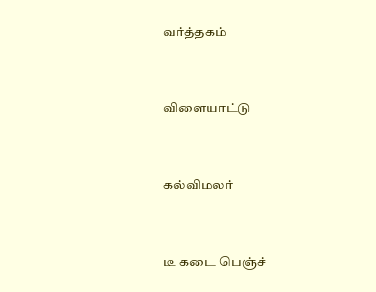வர்த்தகம்


விளையாட்டு


கல்விமலர்


டீ கடை பெஞ்ச்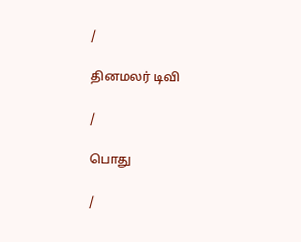/

தினமலர் டிவி

/

பொது

/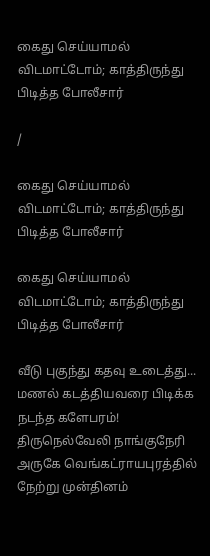கைது செய்யாமல் விடமாட்டோம்; காத்திருந்து பிடித்த போலீசார்

/

கைது செய்யாமல் விடமாட்டோம்; காத்திருந்து பிடித்த போலீசார்

கைது செய்யாமல் விடமாட்டோம்; காத்திருந்து பிடித்த போலீசார்

வீடு புகுந்து கதவு உடைத்து... மணல் கடத்தியவரை பிடிக்க நடந்த களேபரம்! திருநெல்வேலி நாங்குநேரி அருகே வெங்கட்ராயபுரத்தில் நேற்று முன்தினம்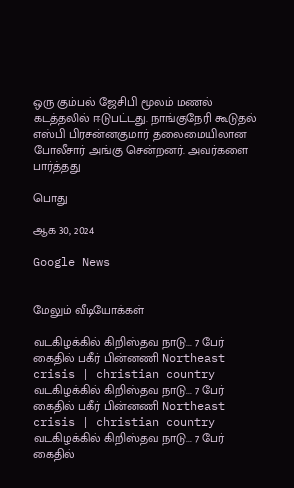ஒரு கும்பல் ஜேசிபி மூலம் மணல் கடத்தலில் ஈடுபட்டது. நாங்குநேரி கூடுதல் எஸ்பி பிரசன்னகுமார் தலைமையிலான போலீசார் அங்கு சென்றனர். அவர்களை பார்த்தது

பொது

ஆக 30, 2024

Google News


மேலும் வீடியோக்கள்

வடகிழக்கில் கிறிஸ்தவ நாடு... 7 பேர் கைதில் பகீர் பின்னணி Northeast crisis | christian country
வடகிழக்கில் கிறிஸ்தவ நாடு... 7 பேர் கைதில் பகீர் பின்னணி Northeast crisis | christian country
வடகிழக்கில் கிறிஸ்தவ நாடு... 7 பேர் கைதில்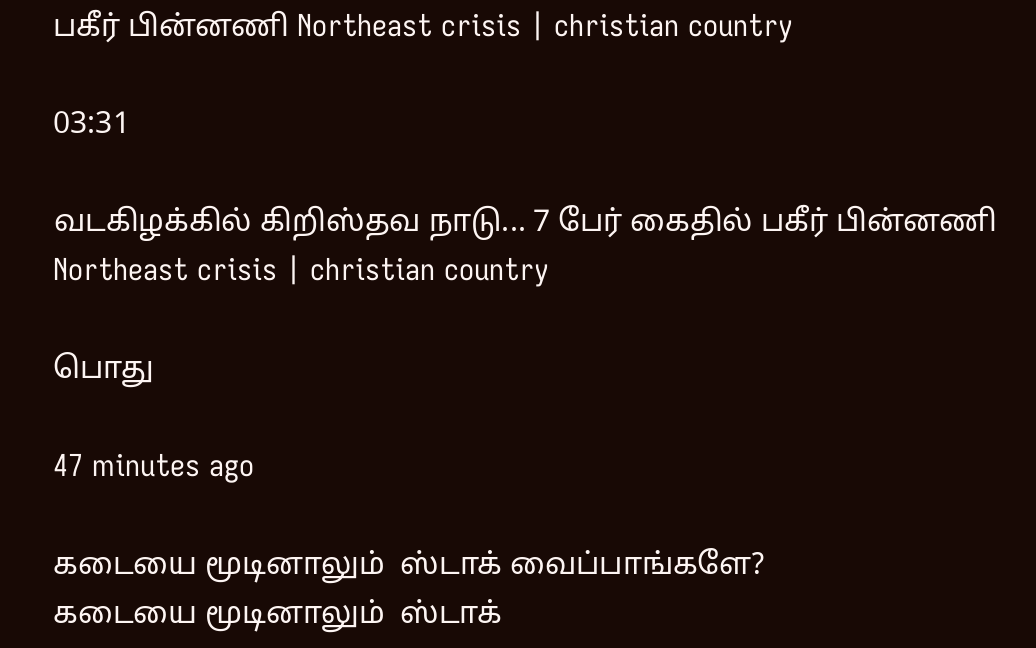பகீர் பின்னணி Northeast crisis | christian country

03:31

வடகிழக்கில் கிறிஸ்தவ நாடு... 7 பேர் கைதில் பகீர் பின்னணி Northeast crisis | christian country

பொது

47 minutes ago

கடையை மூடினாலும்  ஸ்டாக் வைப்பாங்களே?
கடையை மூடினாலும்  ஸ்டாக்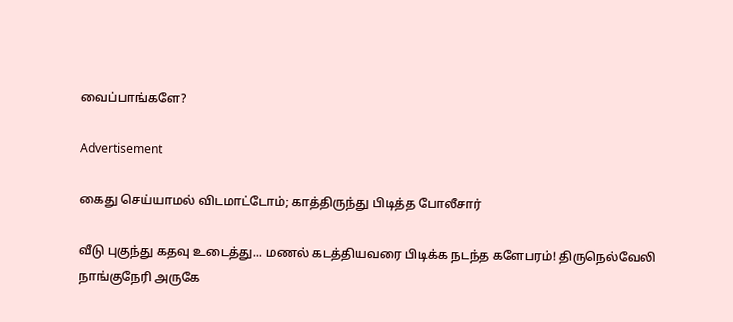வைப்பாங்களே?

Advertisement

கைது செய்யாமல் விடமாட்டோம்; காத்திருந்து பிடித்த போலீசார்

வீடு புகுந்து கதவு உடைத்து... மணல் கடத்தியவரை பிடிக்க நடந்த களேபரம்! திருநெல்வேலி நாங்குநேரி அருகே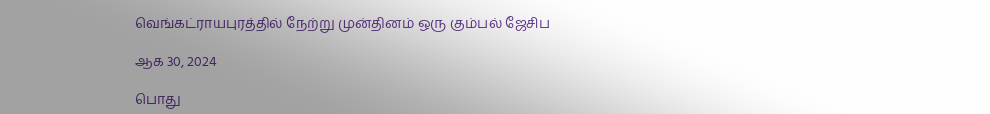வெங்கட்ராயபுரத்தில் நேற்று முன்தினம் ஒரு கும்பல் ஜேசிப

ஆக 30, 2024

பொது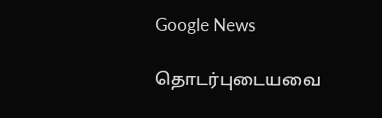Google News

தொடர்புடையவை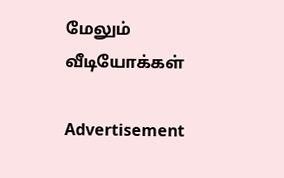மேலும் வீடியோக்கள்

Advertisement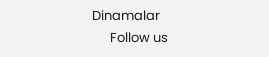Dinamalar
      Follow us